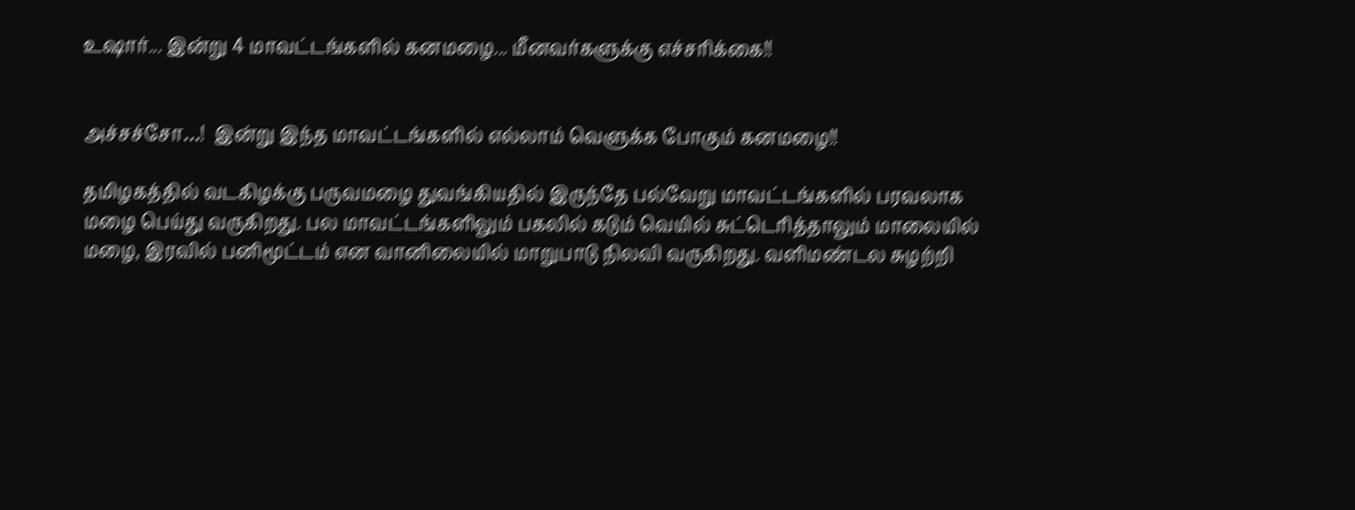உஷார்... இன்று 4 மாவட்டங்களில் கனமழை... மீனவர்களுக்கு எச்சரிக்கை!!


அச்சச்சோ…!  இன்று இந்த மாவட்டங்களில் எல்லாம் வெளுக்க போகும் கனமழை!!

தமிழகத்தில் வடகிழக்கு பருவமழை துவங்கியதில் இருந்தே பல்வேறு மாவட்டங்களில் பரவலாக மழை பெய்து வருகிறது. பல மாவட்டங்களிலும் பகலில் கடும் வெயில் சுட்டெரித்தாலும் மாலையில் மழை, இரவில் பனிமூட்டம் என வானிலையில் மாறுபாடு நிலவி வருகிறது. வளிமண்டல சுழற்றி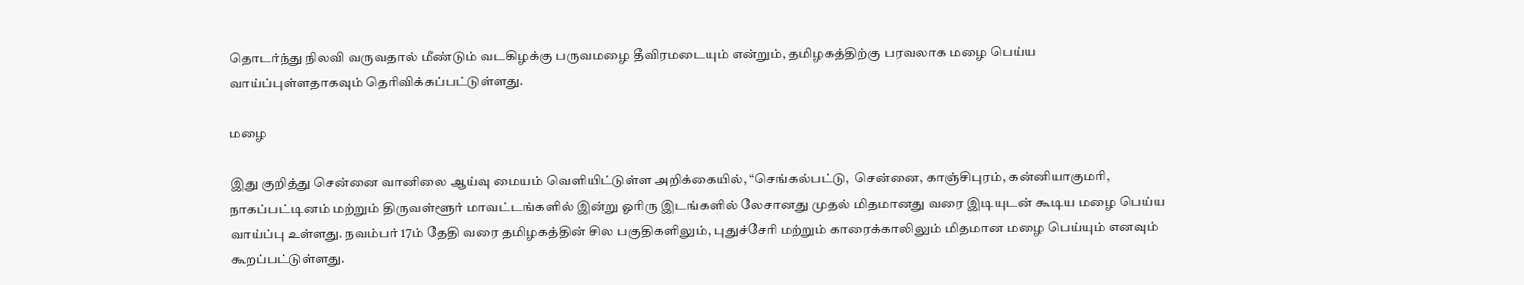தொடர்ந்து நிலவி வருவதால் மீண்டும் வடகிழக்கு பருவமழை தீவிரமடையும் என்றும், தமிழகத்திற்கு பரவலாக மழை பெய்ய வாய்ப்புள்ளதாகவும் தெரிவிக்கப்பட்டுள்ளது.

மழை

இது குறித்து சென்னை வானிலை ஆய்வு மையம் வெளியிட்டுள்ள அறிக்கையில், “செங்கல்பட்டு,  சென்னை, காஞ்சிபுரம், கன்னியாகுமரி, நாகப்பட்டினம் மற்றும் திருவள்ளூர் மாவட்டங்களில் இன்று ஓரிரு இடங்களில் லேசானது முதல் மிதமானது வரை இடியுடன் கூடிய மழை பெய்ய வாய்ப்பு உள்ளது. நவம்பர் 17ம் தேதி வரை தமிழகத்தின் சில பகுதிகளிலும், புதுச்சேரி மற்றும் காரைக்காலிலும் மிதமான மழை பெய்யும் எனவும் கூறப்பட்டுள்ளது.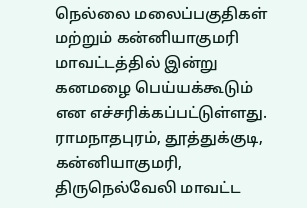நெல்லை மலைப்பகுதிகள் மற்றும் கன்னியாகுமரி மாவட்டத்தில் இன்று கனமழை பெய்யக்கூடும் என எச்சரிக்கப்பட்டுள்ளது. ராமநாதபுரம், தூத்துக்குடி, கன்னியாகுமரி, திருநெல்வேலி மாவட்ட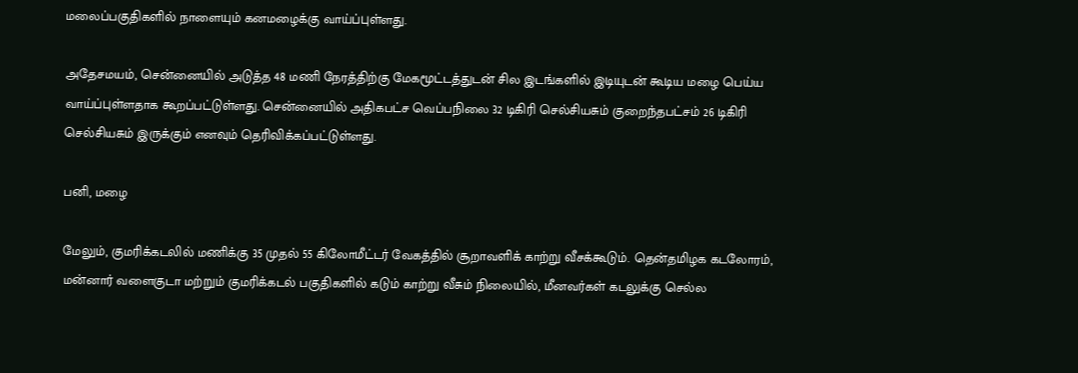மலைப்பகுதிகளில் நாளையும் கனமழைக்கு வாய்ப்புள்ளது.

அதேசமயம், சென்னையில் அடுத்த 48 மணி நேரத்திற்கு மேகமூட்டத்துடன் சில இடங்களில் இடியுடன் கூடிய மழை பெய்ய வாய்ப்புள்ளதாக கூறப்பட்டுள்ளது. சென்னையில் அதிகபட்ச வெப்பநிலை 32 டிகிரி செல்சியசும் குறைந்தபட்சம் 26 டிகிரி செல்சியசும் இருக்கும் எனவும் தெரிவிக்கப்பட்டுள்ளது.

பனி, மழை

மேலும், குமரிக்கடலில் மணிக்கு 35 முதல் 55 கிலோமீட்டர் வேகத்தில் சூறாவளிக் காற்று வீசக்கூடும். தென்தமிழக கடலோரம், மன்னார் வளைகுடா மற்றும் குமரிக்கடல் பகுதிகளில் கடும் காற்று வீசும் நிலையில், மீனவர்கள் கடலுக்கு செல்ல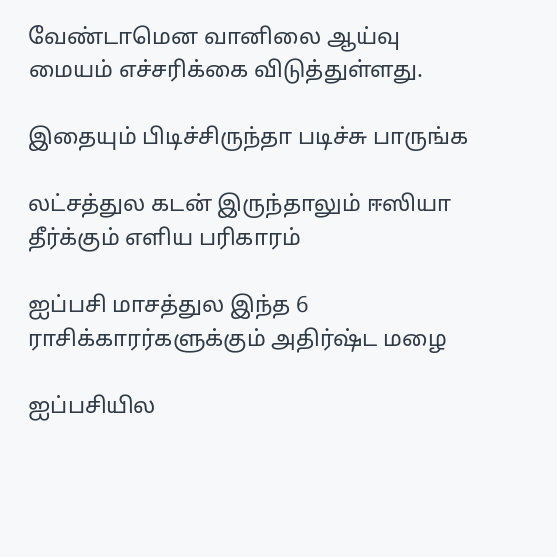வேண்டாமென வானிலை ஆய்வு மையம் எச்சரிக்கை விடுத்துள்ளது.

இதையும் பிடிச்சிருந்தா படிச்சு பாருங்க

லட்சத்துல கடன் இருந்தாலும் ஈஸியா தீர்க்கும் எளிய பரிகாரம்

ஐப்பசி மாசத்துல இந்த 6 ராசிக்காரர்களுக்கும் அதிர்ஷ்ட மழை

ஐப்பசியில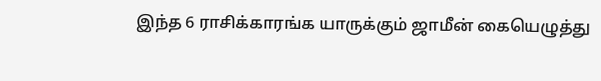இந்த 6 ராசிக்காரங்க யாருக்கும் ஜாமீன் கையெழுத்து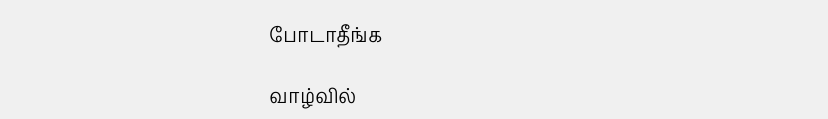போடாதீங்க

வாழ்வில்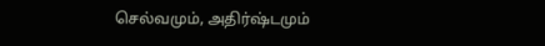செல்வமும், அதிர்ஷ்டமும்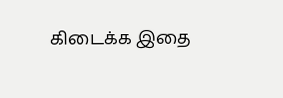கிடைக்க இதை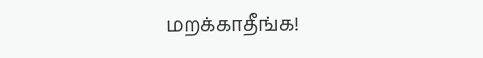மறக்காதீங்க!